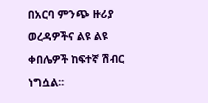በአርባ ምንጭ ዙሪያ ወረዳዎችና ልዩ ልዩ ቀበሌዎች ከፍተኛ ሽብር ነግሷል፡፡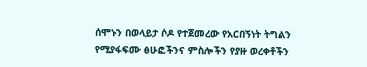ሰሞኑን በወላይታ ሶዶ የተጀመረው የአርበኝነት ትግልን የሚያፋፍሙ ፅሁፎችንና ምስሎችን የያዙ ወረቀቶችን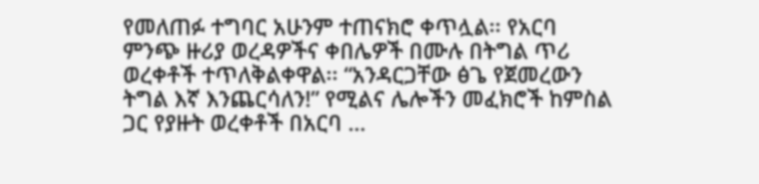የመለጠፉ ተግባር አሁንም ተጠናክሮ ቀጥሏል፡፡ የአርባ ምንጭ ዙሪያ ወረዳዎችና ቀበሌዎች በሙሉ በትግል ጥሪ ወረቀቶች ተጥለቅልቀዋል፡፡ “አንዳርጋቸው ፅጌ የጀመረውን ትግል እኛ እንጨርሳለን!” የሚልና ሌሎችን መፈክሮች ከምስል ጋር የያዙት ወረቀቶች በአርባ …